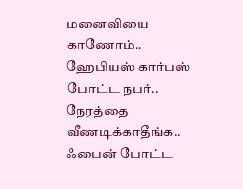மனைவியை காணோம்.. ஹேபியஸ் கார்பஸ் போட்ட நபர்.. நேரத்தை வீணடிக்காதீங்க.. ஃபைன் போட்ட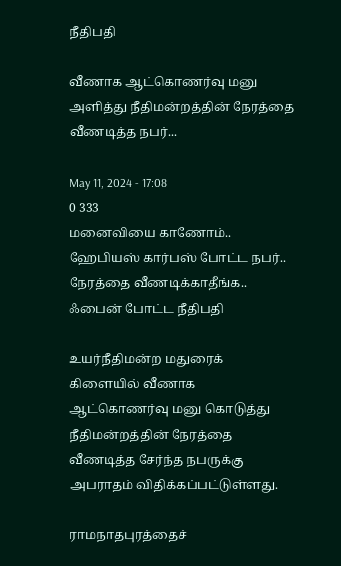நீதிபதி

வீணாக ஆட்கொணர்வு மனு அளித்து நீதிமன்றத்தின் நேரத்தை வீணடித்த நபர்...

May 11, 2024 - 17:08
0 333
மனைவியை காணோம்.. ஹேபியஸ் கார்பஸ் போட்ட நபர்.. நேரத்தை வீணடிக்காதீங்க.. ஃபைன் போட்ட நீதிபதி

உயர்நீதிமன்ற மதுரைக் கிளையில் வீணாக ஆட்கொணர்வு மனு கொடுத்து நீதிமன்றத்தின் நேரத்தை வீணடித்த சேர்ந்த நபருக்கு அபராதம் விதிக்கப்பட்டுள்ளது.

ராமநாதபுரத்தைச்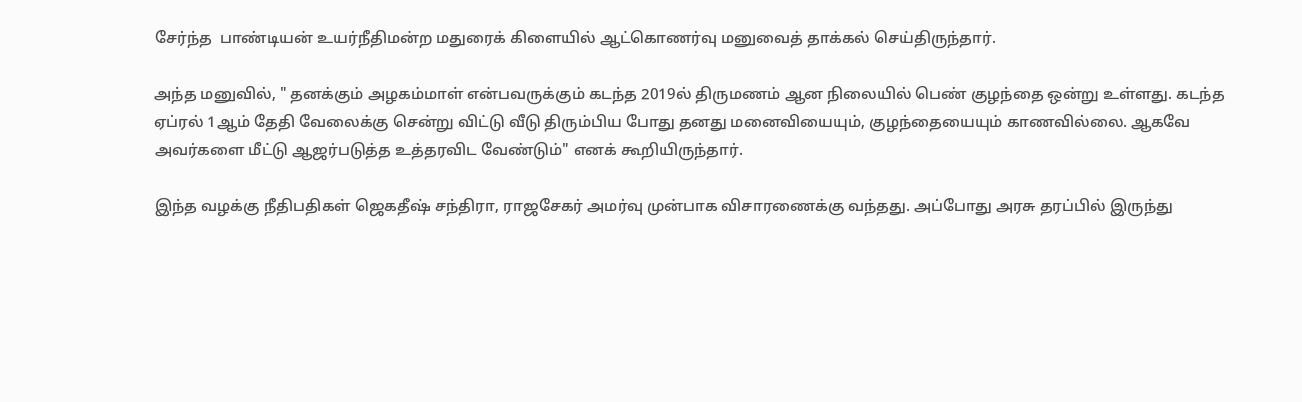சேர்ந்த  பாண்டியன் உயர்நீதிமன்ற மதுரைக் கிளையில் ஆட்கொணர்வு மனுவைத் தாக்கல் செய்திருந்தார்.

அந்த மனுவில், " தனக்கும் அழகம்மாள் என்பவருக்கும் கடந்த 2019ல் திருமணம் ஆன நிலையில் பெண் குழந்தை ஒன்று உள்ளது. கடந்த ஏப்ரல் 1ஆம் தேதி வேலைக்கு சென்று விட்டு வீடு திரும்பிய போது தனது மனைவியையும், குழந்தையையும் காணவில்லை. ஆகவே அவர்களை மீட்டு ஆஜர்படுத்த உத்தரவிட வேண்டும்" எனக் கூறியிருந்தார்.

இந்த வழக்கு நீதிபதிகள் ஜெகதீஷ் சந்திரா, ராஜசேகர் அமர்வு முன்பாக விசாரணைக்கு வந்தது. அப்போது அரசு தரப்பில் இருந்து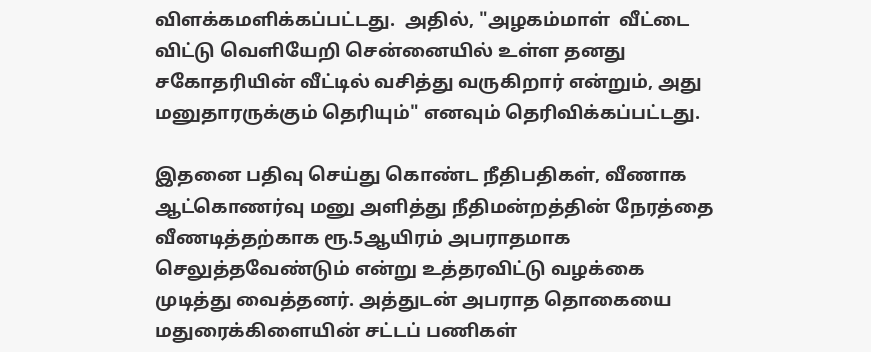விளக்கமளிக்கப்பட்டது.  அதில், "அழகம்மாள்  வீட்டை விட்டு வெளியேறி சென்னையில் உள்ள தனது சகோதரியின் வீட்டில் வசித்து வருகிறார் என்றும், அது மனுதாரருக்கும் தெரியும்" எனவும் தெரிவிக்கப்பட்டது.

இதனை பதிவு செய்து கொண்ட நீதிபதிகள், வீணாக ஆட்கொணர்வு மனு அளித்து நீதிமன்றத்தின் நேரத்தை வீணடித்தற்காக ரூ.5ஆயிரம் அபராதமாக செலுத்தவேண்டும் என்று உத்தரவிட்டு வழக்கை முடித்து வைத்தனர். அத்துடன் அபராத தொகையை மதுரைக்கிளையின் சட்டப் பணிகள்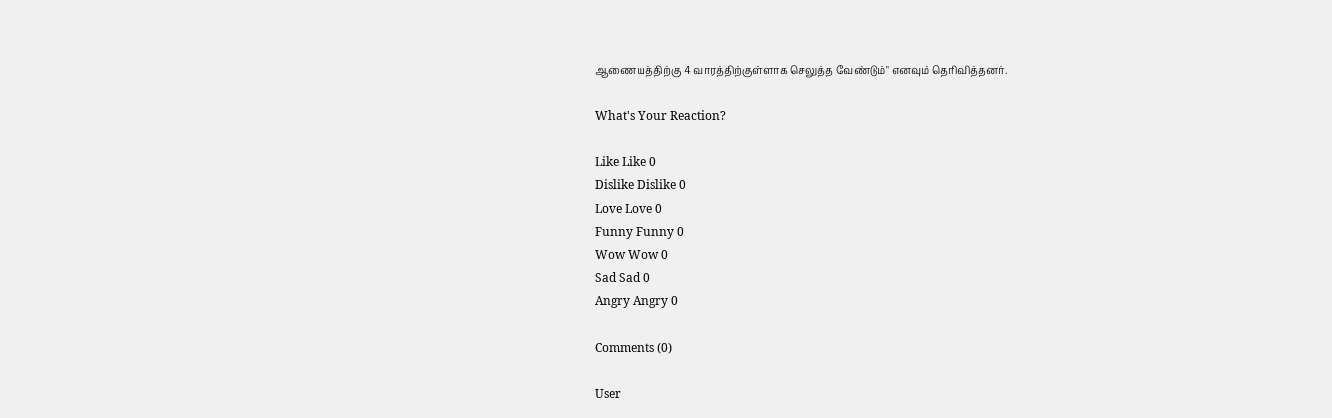ஆணையத்திற்கு 4 வாரத்திற்குள்ளாக செலுத்த வேண்டும்" எனவும் தெரிவித்தனர்.

What's Your Reaction?

Like Like 0
Dislike Dislike 0
Love Love 0
Funny Funny 0
Wow Wow 0
Sad Sad 0
Angry Angry 0

Comments (0)

User